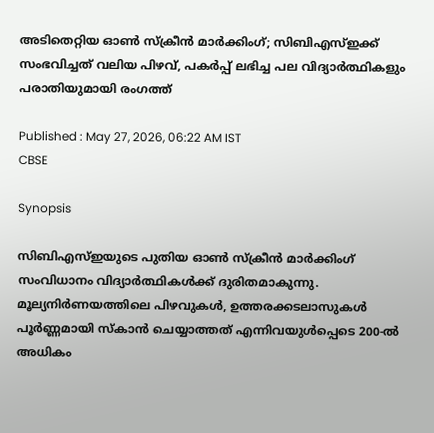അടിതെറ്റിയ ഓൺ സ്ക്രീൻ മാർക്കിംഗ്; സിബിഎസ്ഇക്ക് സംഭവിച്ചത് വലിയ പിഴവ്, പകർപ്പ് ലഭിച്ച പല വിദ്യാർത്ഥികളും പരാതിയുമായി രംഗത്ത്

Published : May 27, 2026, 06:22 AM IST
CBSE

Synopsis

സിബിഎസ്ഇയുടെ പുതിയ ഓണ്‍ സ്ക്രീൻ മാർക്കിംഗ് സംവിധാനം വിദ്യാർത്ഥികൾക്ക് ദുരിതമാകുന്നു. മൂല്യനിർണയത്തിലെ പിഴവുകൾ, ഉത്തരക്കടലാസുകൾ പൂർണ്ണമായി സ്കാൻ ചെയ്യാത്തത് എന്നിവയുൾപ്പെടെ 200-ൽ അധികം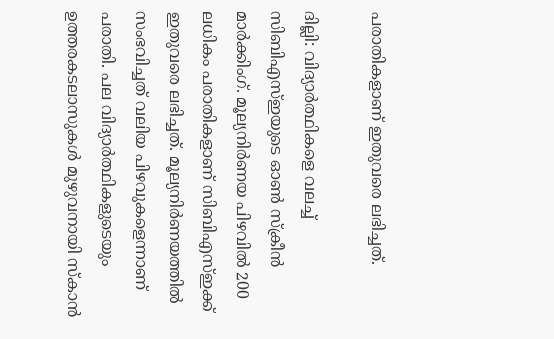പരാതികളാണ് ഇതുവരെ ലഭിച്ചത്.

ദില്ലി: വിദ്യാർത്ഥികളെ വലച്ച് സിബിഎസ്ഇയുടെ ഓണ്‍ സ്ക്രീൻ മാർക്കിംഗ്. മൂല്യനിർണയ പിഴവിൽ 200 ലധികം പരാതികളാണ് സിബിഎസ്ഇക്ക് ഇതുവരെ ലഭിച്ചത്. മൂല്യനിർണയത്തിൽ സംഭവിച്ചത് വലിയ പിഴവുകളെന്നാണ് പരാതി. പല വിദ്യാർത്ഥികളുടെയും ഉത്തരകടലാസുകള്‍ മുഴുവനായി സ്കാൻ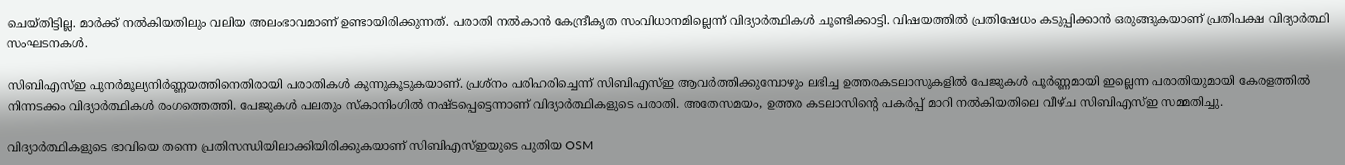ചെയ്തിട്ടില്ല. മാർക്ക് നൽകിയതിലും വലിയ അലംഭാവമാണ് ഉണ്ടായിരിക്കുന്നത്. പരാതി നൽകാൻ കേന്ദ്രീകൃത സംവിധാനമില്ലെന്ന് വിദ്യാർത്ഥികൾ ചൂണ്ടിക്കാട്ടി. വിഷയത്തില്‍ പ്രതിഷേധം കടുപ്പിക്കാൻ ഒരുങ്ങുകയാണ് പ്രതിപക്ഷ വിദ്യാർത്ഥി സംഘടനകൾ.

സിബിഎസ്ഇ പുനർമൂല്യനിർണ്ണയത്തിനെതിരായി പരാതികള്‍ കുന്നുകൂടുകയാണ്. പ്രശ്നം പരിഹരിച്ചെന്ന് സിബിഎസ്ഇ ആവർത്തിക്കുമ്പോഴും ലഭിച്ച ഉത്തരകടലാസുകളിൽ പേജുകൾ പൂർണ്ണമായി ഇല്ലെന്ന പരാതിയുമായി കേരളത്തിൽ നിന്നടക്കം വിദ്യാർത്ഥികൾ രംഗത്തെത്തി. പേജുകൾ പലതും സ്കാനിംഗില്‍ നഷ്ടപ്പെട്ടെന്നാണ് വിദ്യാർത്ഥികളുടെ പരാതി. അതേസമയം, ഉത്തര കടലാസിന്റെ പകർപ്പ് മാറി നല്‍കിയതിലെ വീഴ്ച സിബിഎസ്ഇ സമ്മതിച്ചു.

വിദ്യാർത്ഥികളുടെ ഭാവിയെ തന്നെ പ്രതിസന്ധിയിലാക്കിയിരിക്കുകയാണ് സിബിഎസ്ഇയുടെ പുതിയ OSM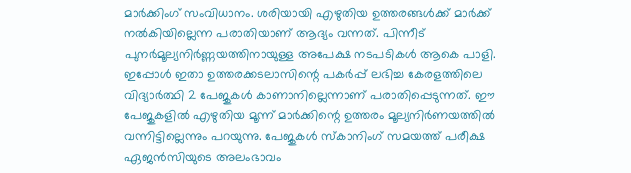മാർക്കിംഗ് സംവിധാനം. ശരിയായി എഴുതിയ ഉത്തരങ്ങൾക്ക് മാർക്ക് നല്‍കിയില്ലെന്ന പരാതിയാണ് ആദ്യം വന്നത്. പിന്നീട് പുനർമൂല്യനിർണ്ണയത്തിനായുള്ള അപേക്ഷ നടപടികൾ ആകെ പാളി. ഇപ്പോൾ ഇതാ ഉത്തരക്കടലാസിന്റെ പകർപ്പ് ലഭിച്ച കേരളത്തിലെ വിദ്യാർത്ഥി 2 പേജുകള്‍ കാണാനില്ലെന്നാണ് പരാതിപ്പെടുന്നത്. ഈ പേജുകളിൽ എഴുതിയ മൂന്ന് മാർക്കിന്റെ ഉത്തരം മൂല്യനിർണയത്തില്‍ വന്നിട്ടില്ലെന്നും പറയുന്നു. പേജുകൾ സ്കാനിംഗ് സമയത്ത് പരീക്ഷ ഏജന്‍സിയുടെ അലംഭാവം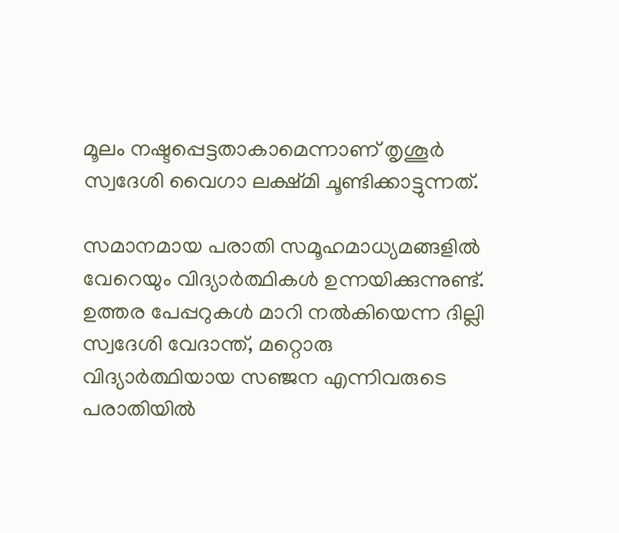മൂലം നഷ്ടപ്പെട്ടതാകാമെന്നാണ് തൃശൂർ സ്വദേശി വൈഗാ ലക്ഷ്മി ചൂണ്ടിക്കാട്ടുന്നത്.

സമാനമായ പരാതി സമൂഹമാധ്യമങ്ങളില്‍ വേറെയും വിദ്യാര്‍ത്ഥികള്‍ ഉന്നയിക്കുന്നുണ്ട്. ഉത്തര പേപ്പറുകൾ മാറി നൽകിയെന്ന ദില്ലി സ്വദേശി വേദാന്ത്, മറ്റൊരു വിദ്യാർത്ഥിയായ സഞ്ജന എന്നിവരുടെ പരാതിയില്‍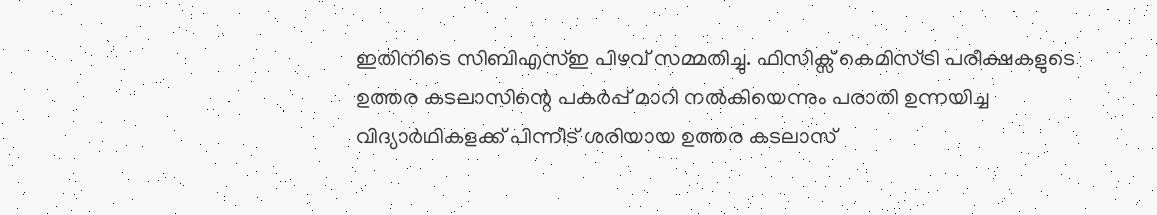ഇതിനിടെ സിബിഎസ്ഇ പിഴവ് സമ്മതിച്ചു. ഫിസിക്സ് കെമിസ്ട്രി പരീക്ഷകളുടെ ഉത്തര കടലാസിന്റെ പകര്‍പ്പ് മാറി നല്‍കിയെന്നും പരാതി ഉന്നയിച്ച വിദ്യാര്‍ഥികളക്ക് പിന്നീട് ശരിയായ ഉത്തര കടലാസ്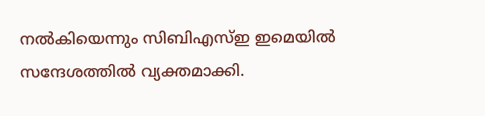നല്‍കിയെന്നും സിബിഎസ്ഇ ഇമെയിൽ സന്ദേശത്തിൽ വ്യക്തമാക്കി.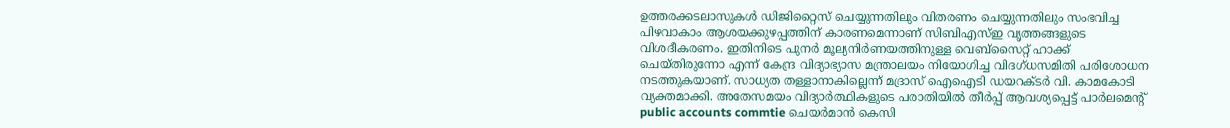ഉത്തരക്കടലാസുകൾ ഡിജിറ്റൈസ് ചെയ്യുന്നതിലും വിതരണം ചെയ്യുന്നതിലും സംഭവിച്ച പിഴവാകാം ആശയക്കുഴപ്പത്തിന് കാരണമെന്നാണ് സിബിഎസ്ഇ വൃത്തങ്ങളുടെ വിശദീകരണം. ഇതിനിടെ പുനർ മൂല്യനിർണയത്തിനുള്ള വെബ്സൈറ്റ് ഹാക്ക് ചെയ്തിരുന്നോ എന്ന് കേന്ദ്ര വിദ്യാഭ്യാസ മന്ത്രാലയം നിയോഗിച്ച വിദഗ്ധസമിതി പരിശോധന നടത്തുകയാണ്. സാധ്യത തള്ളാനാകില്ലെന്ന് മദ്രാസ് ഐഐടി ഡയറക്ടർ വി. കാമകോടി വ്യക്തമാക്കി. അതേസമയം വിദ്യാർത്ഥികളുടെ പരാതിയിൽ തീര്‍പ്പ് ആവശ്യപ്പെട്ട് പാർലമെന്റ് public accounts commtie ചെയർമാൻ കെസി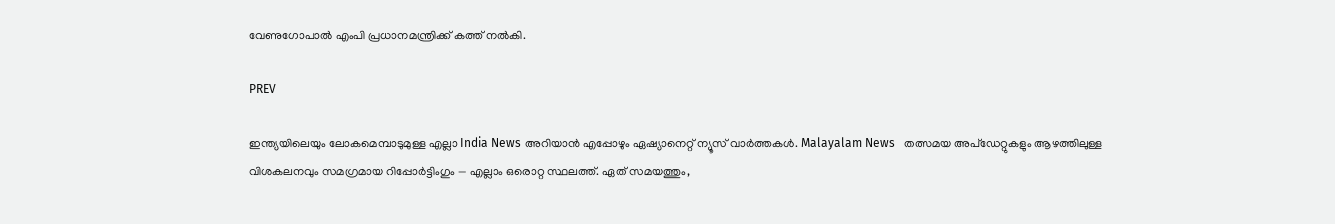വേണുഗോപാൽ എംപി പ്രധാനമന്ത്രിക്ക് കത്ത് നല്‍കി.

PREV

ഇന്ത്യയിലെയും ലോകമെമ്പാടുമുള്ള എല്ലാ India News അറിയാൻ എപ്പോഴും ഏഷ്യാനെറ്റ് ന്യൂസ് വാർത്തകൾ. Malayalam News   തത്സമയ അപ്‌ഡേറ്റുകളും ആഴത്തിലുള്ള വിശകലനവും സമഗ്രമായ റിപ്പോർട്ടിംഗും — എല്ലാം ഒരൊറ്റ സ്ഥലത്ത്. ഏത് സമയത്തും,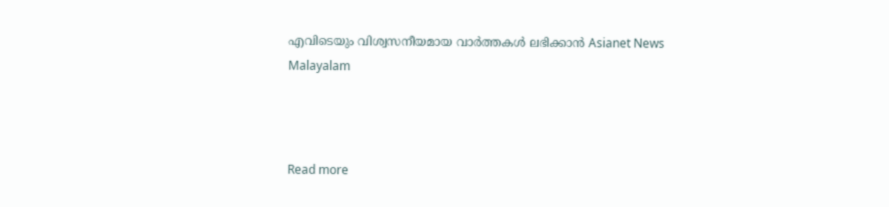എവിടെയും വിശ്വസനീയമായ വാർത്തകൾ ലഭിക്കാൻ Asianet News Malayalam



Read more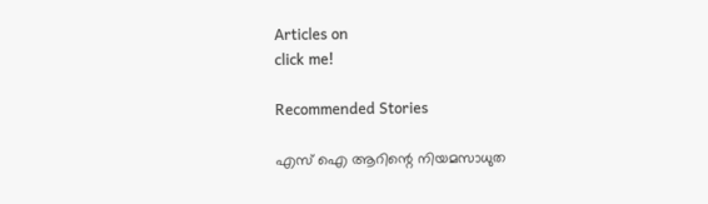Articles on
click me!

Recommended Stories

എസ് ഐ ആറിന്റെ നിയമസാധുത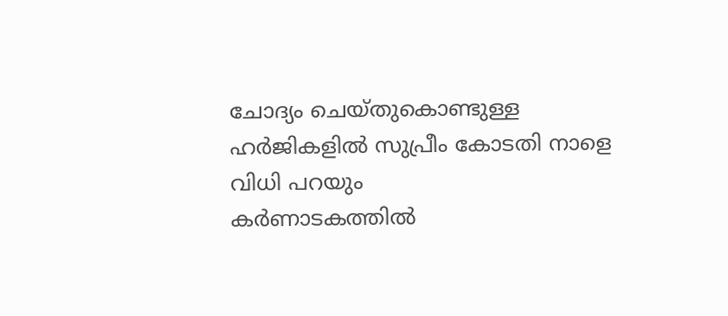ചോദ്യം ചെയ്തുകൊണ്ടുള്ള ഹർജികളിൽ സുപ്രീം കോടതി നാളെ വിധി പറയും
കർണാടകത്തിൽ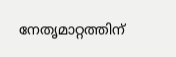നേതൃമാറ്റത്തിന്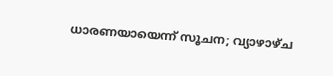ധാരണയായെന്ന് സൂചന; വ്യാഴാഴ്ച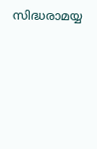സിദ്ധരാമയ്യ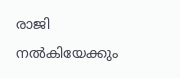രാജി നൽകിയേക്കും